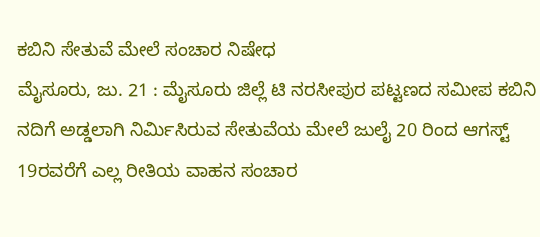ಕಬಿನಿ ಸೇತುವೆ ಮೇಲೆ ಸಂಚಾರ ನಿಷೇಧ
ಮೈಸೂರು, ಜು. 21 : ಮೈಸೂರು ಜಿಲ್ಲೆ ಟಿ ನರಸೀಪುರ ಪಟ್ಟಣದ ಸಮೀಪ ಕಬಿನಿ ನದಿಗೆ ಅಡ್ಡಲಾಗಿ ನಿರ್ಮಿಸಿರುವ ಸೇತುವೆಯ ಮೇಲೆ ಜುಲೈ 20 ರಿಂದ ಆಗಸ್ಟ್ 19ರವರೆಗೆ ಎಲ್ಲ ರೀತಿಯ ವಾಹನ ಸಂಚಾರ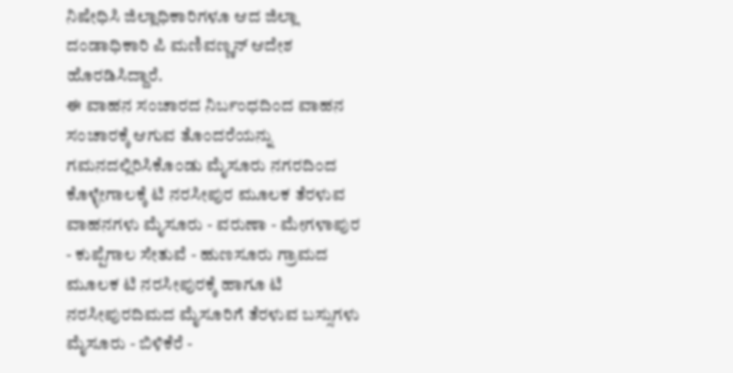ನಿಷೇಧಿಸಿ ಜಿಲ್ಲಾಧಿಕಾರಿಗಳೂ ಆದ ಜಿಲ್ಲಾ ದಂಡಾಧಿಕಾರಿ ಪಿ ಮಣಿವಣ್ಣನ್ ಆದೇಶ ಹೊರಡಿಸಿದ್ದಾರೆ.
ಈ ವಾಹನ ಸಂಚಾರದ ನಿರ್ಬಂಧದಿಂದ ವಾಹನ ಸಂಚಾರಕ್ಕೆ ಆಗುವ ತೊಂದರೆಯನ್ನು ಗಮನದಲ್ಲಿರಿಸಿಕೊಂಡು ಮೈಸೂರು ನಗರದಿಂದ ಕೊಳ್ಳೇಗಾಲಕ್ಕೆ ಟಿ ನರಸೀಪುರ ಮೂಲಕ ತೆರಳುವ ವಾಹನಗಳು ಮೈಸೂರು - ವರುಣಾ - ಮೇಗಳಾಪುರ - ಕುಪ್ಪೆಗಾಲ ಸೇತುವೆ - ಹುಣಸೂರು ಗ್ರಾಮದ ಮೂಲಕ ಟಿ ನರಸೀಪುರಕ್ಕೆ ಹಾಗೂ ಟಿ ನರಸೀಪುರದಿಮದ ಮೈಸೂರಿಗೆ ತೆರಳುವ ಬಸ್ಸುಗಳು ಮೈಸೂರು - ಬಿಳಿಕೆರೆ -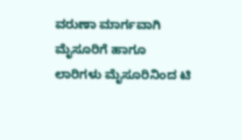ವರುಣಾ ಮಾರ್ಗವಾಗಿ ಮೈಸೂರಿಗೆ ಹಾಗೂ ಲಾರಿಗಳು ಮೈಸೂರಿನಿಂದ ಟಿ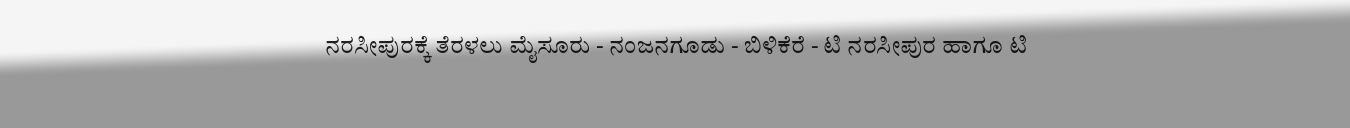ನರಸೀಪುರಕ್ಕೆ ತೆರಳಲು ಮೈಸೂರು - ನಂಜನಗೂಡು - ಬಿಳಿಕೆರೆ - ಟಿ ನರಸೀಪುರ ಹಾಗೂ ಟಿ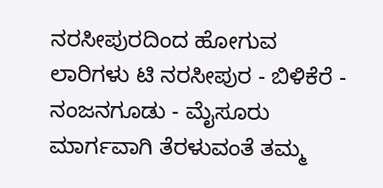ನರಸೀಪುರದಿಂದ ಹೋಗುವ ಲಾರಿಗಳು ಟಿ ನರಸೀಪುರ - ಬಿಳಿಕೆರೆ - ನಂಜನಗೂಡು - ಮೈಸೂರು ಮಾರ್ಗವಾಗಿ ತೆರಳುವಂತೆ ತಮ್ಮ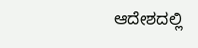ಆದೇಶದಲ್ಲಿ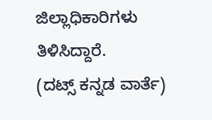ಜಿಲ್ಲಾಧಿಕಾರಿಗಳು ತಿಳಿಸಿದ್ದಾರೆ.
(ದಟ್ಸ್ ಕನ್ನಡ ವಾರ್ತೆ)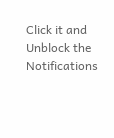Click it and Unblock the Notifications